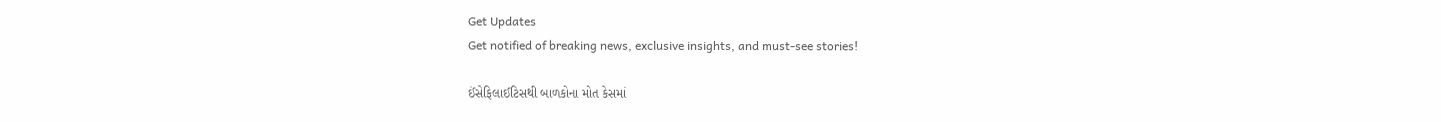Get Updates
Get notified of breaking news, exclusive insights, and must-see stories!

ઈંસેફિલાઈટિસથી બાળકોના મોત કેસમાં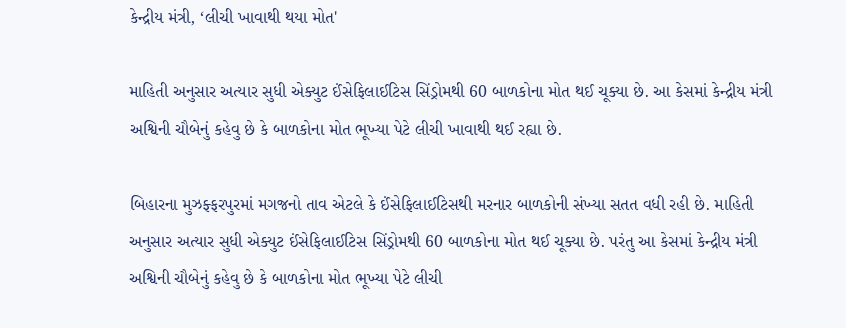કેન્દ્રીય મંત્રી, ‘લીચી ખાવાથી થયા મોત'

માહિતી અનુસાર અત્યાર સુધી એક્યુટ ઈંસેફિલાઈટિસ સિંડ્રોમથી 60 બાળકોના મોત થઈ ચૂક્યા છે. આ કેસમાં કેન્દ્રીય મંત્રી અશ્વિની ચૌબેનું કહેવુ છે કે બાળકોના મોત ભૂખ્યા પેટે લીચી ખાવાથી થઈ રહ્યા છે.

બિહારના મુઝફ્ફરપુરમાં મગજનો તાવ એટલે કે ઈંસેફિલાઈટિસથી મરનાર બાળકોની સંખ્યા સતત વધી રહી છે. માહિતી અનુસાર અત્યાર સુધી એક્યુટ ઈંસેફિલાઈટિસ સિંડ્રોમથી 60 બાળકોના મોત થઈ ચૂક્યા છે. પરંતુ આ કેસમાં કેન્દ્રીય મંત્રી અશ્વિની ચૌબેનું કહેવુ છે કે બાળકોના મોત ભૂખ્યા પેટે લીચી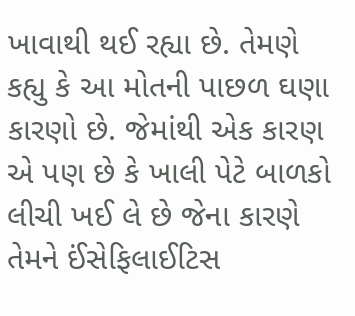ખાવાથી થઈ રહ્યા છે. તેમણે કહ્યુ કે આ મોતની પાછળ ઘણા કારણો છે. જેમાંથી એક કારણ એ પણ છે કે ખાલી પેટે બાળકો લીચી ખઈ લે છે જેના કારણે તેમને ઈંસેફિલાઈટિસ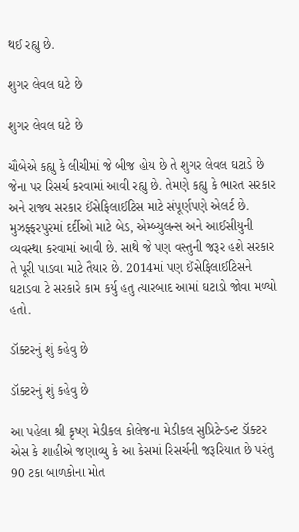થઈ રહ્યુ છે.

શુગર લેવલ ઘટે છે

શુગર લેવલ ઘટે છે

ચૌબેએ કહ્યુ કે લીચીમાં જે બીજ હોય છે તે શુગર લેવલ ઘટાડે છે જેના પર રિસર્ચ કરવામાં આવી રહ્યુ છે. તેમણે કહ્યુ કે ભારત સરકાર અને રાજ્ય સરકાર ઈંસેફિલાઈટિસ માટે સંપૂર્ણપણે એલર્ટ છે. મુઝફ્ફરપુરમાં દર્દીઓ માટે બેડ, એમ્બ્યુલન્સ અને આઈસીયુની વ્યવસ્થા કરવામાં આવી છે. સાથે જે પણ વસ્તુની જરૂર હશે સરકાર તે પૂરી પાડવા માટે તૈયાર છે. 2014માં પણ ઈંસેફિલાઈટિસને ઘટાડવા ટે સરકારે કામ કર્યુ હતુ ત્યારબાદ આમાં ઘટાડો જોવા મળ્યો હતો.

ડૉક્ટરનું શું કહેવુ છે

ડૉક્ટરનું શું કહેવુ છે

આ પહેલા શ્રી કૃષ્ણ મેડીકલ કોલેજના મેડીકલ સુપ્રિટેન્ડન્ટ ડૉક્ટર એસ કે શાહીએ જણાવ્યુ કે આ કેસમાં રિસર્ચની જરૂરિયાત છે પરંતુ 90 ટકા બાળકોના મોત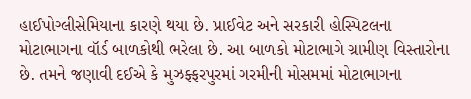હાઈપોગ્લીસેમિયાના કારણે થયા છે. પ્રાઈવેટ અને સરકારી હોસ્પિટલના મોટાભાગના વૉર્ડ બાળકોથી ભરેલા છે. આ બાળકો મોટાભાગે ગ્રામીણ વિસ્તારોના છે. તમને જણાવી દઈએ કે મુઝફ્ફરપુરમાં ગરમીની મોસમમાં મોટાભાગના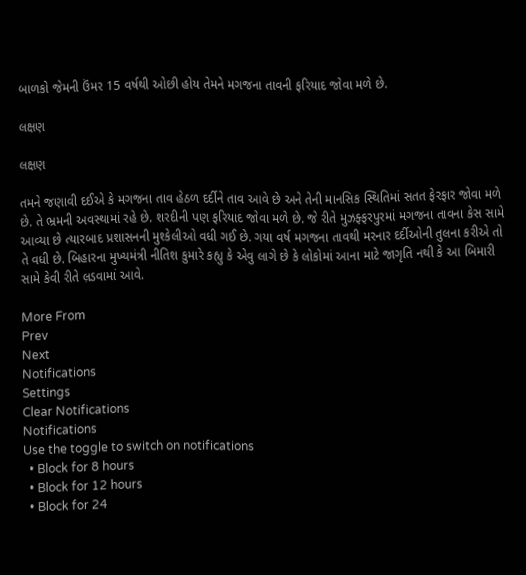બાળકો જેમની ઉંમર 15 વર્ષથી ઓછી હોય તેમને મગજના તાવની ફરિયાદ જોવા મળે છે.

લક્ષણ

લક્ષણ

તમને જણાવી દઈએ કે મગજના તાવ હેઠળ દર્દીને તાવ આવે છે અને તેની માનસિક સ્થિતિમાં સતત ફેરફાર જોવા મળે છે. તે ભ્રમની અવસ્થામાં રહે છે. શરદીની પણ ફરિયાદ જોવા મળે છે. જે રીતે મુઝફ્ફરપુરમાં મગજના તાવના કેસ સામે આવ્યા છે ત્યારબાદ પ્રશાસનની મુશ્કેલીઓ વધી ગઈ છે. ગયા વર્ષ મગજના તાવથી મરનાર દર્દીઓની તુલના કરીએ તો તે વધી છે. બિહારના મુખ્યમંત્રી નીતિશ કુમારે કહ્યુ કે એવુ લાગે છે કે લોકોમાં આના માટે જાગૃતિ નથી કે આ બિમારી સામે કેવી રીતે લ઼ડવામાં આવે.

More From
Prev
Next
Notifications
Settings
Clear Notifications
Notifications
Use the toggle to switch on notifications
  • Block for 8 hours
  • Block for 12 hours
  • Block for 24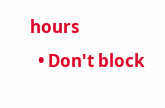hours
  • Don't block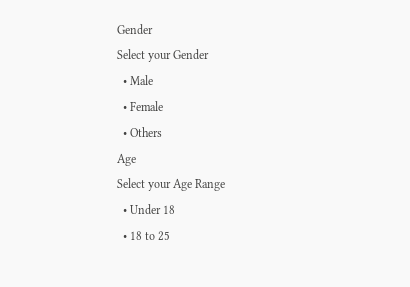Gender
Select your Gender
  • Male
  • Female
  • Others
Age
Select your Age Range
  • Under 18
  • 18 to 25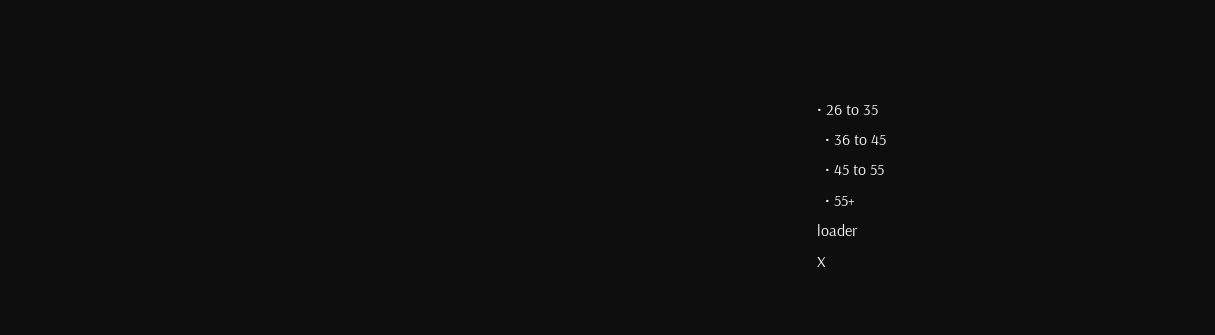• 26 to 35
  • 36 to 45
  • 45 to 55
  • 55+
loader
X